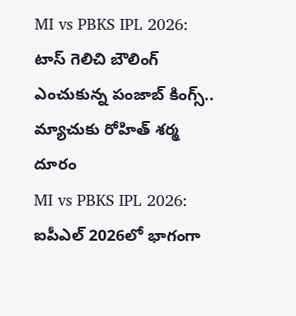MI vs PBKS IPL 2026: టాస్ గెలిచి బౌలింగ్ ఎంచుకున్న పంజాబ్ కింగ్స్.. మ్యాచుకు రోహిత్ శర్మ దూరం
MI vs PBKS IPL 2026: ఐపీఎల్ 2026లో భాగంగా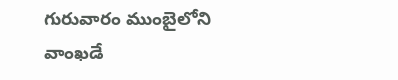గురువారం ముంబైలోని వాంఖడే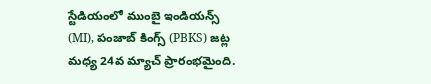స్టేడియంలో ముంబై ఇండియన్స్ (MI), పంజాబ్ కింగ్స్ (PBKS) జట్ల మధ్య 24వ మ్యాచ్ ప్రారంభమైంది.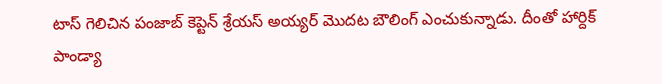టాస్ గెలిచిన పంజాబ్ కెప్టెన్ శ్రేయస్ అయ్యర్ మొదట బౌలింగ్ ఎంచుకున్నాడు. దీంతో హార్దిక్ పాండ్యా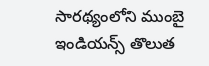సారథ్యంలోని ముంబై ఇండియన్స్ తొలుత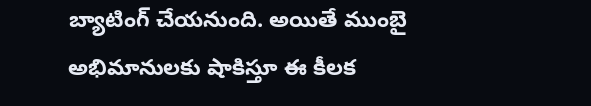బ్యాటింగ్ చేయనుంది. అయితే ముంబై అభిమానులకు షాకిస్తూ ఈ కీలక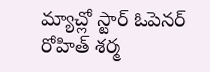మ్యాచ్లో స్టార్ ఓపెనర్ రోహిత్ శర్మ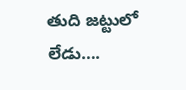తుది జట్టులో లేడు….